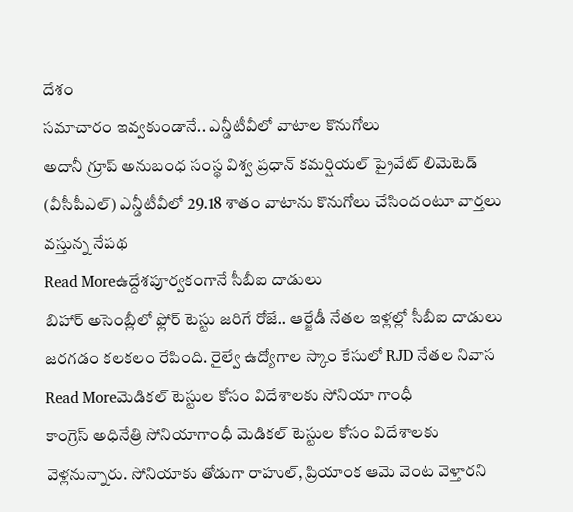దేశం
సమాచారం ఇవ్వకుండానే.. ఎన్డీటీవీలో వాటాల కొనుగోలు
అదానీ గ్రూప్ అనుబంధ సంస్థ విశ్వ ప్రధాన్ కమర్షియల్ ప్రైవేట్ లిమెటెడ్ (వీసీపీఎల్) ఎన్డీటీవీలో 29.18 శాతం వాటాను కొనుగోలు చేసిందంటూ వార్తలు వస్తున్న నేపథ
Read Moreఉద్దేశపూర్వకంగానే సీబీఐ దాడులు
బిహార్ అసెంబ్లీలో ఫ్లోర్ టెస్టు జరిగే రోజే.. ఆర్జేడీ నేతల ఇళ్లల్లో సీబీఐ దాడులు జరగడం కలకలం రేపింది. రైల్వే ఉద్యోగాల స్కాం కేసులో RJD నేతల నివాస
Read Moreమెడికల్ టెస్టుల కోసం విదేశాలకు సోనియా గాంధీ
కాంగ్రెస్ అధినేత్రి సోనియాగాంధీ మెడికల్ టెస్టుల కోసం విదేశాలకు వెళ్లనున్నారు. సోనియాకు తోడుగా రాహుల్, ప్రియాంక ఆమె వెంట వెళ్తారని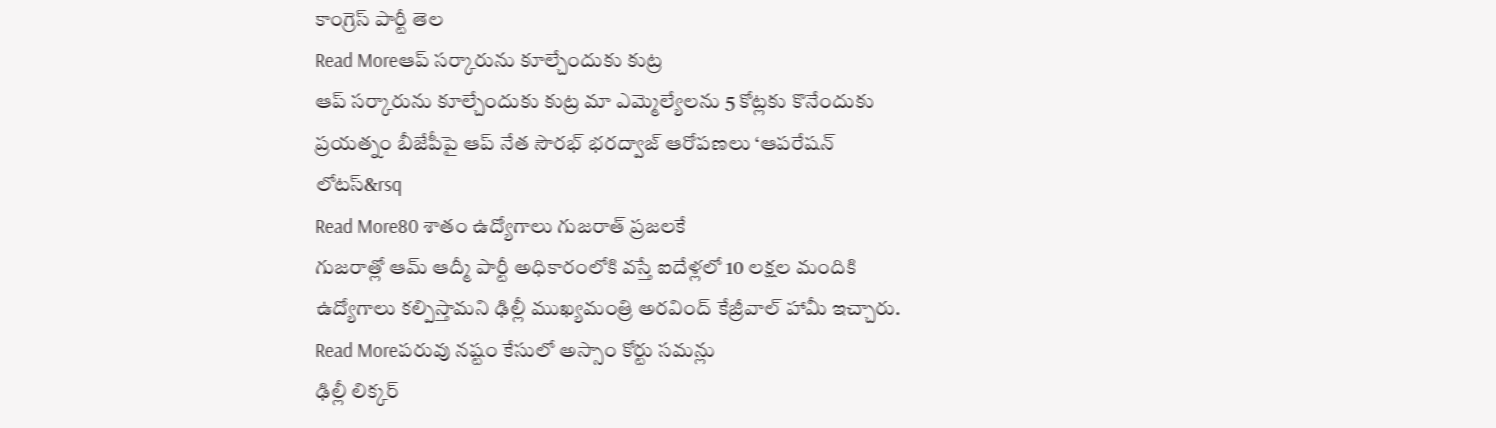కాంగ్రెస్ పార్టీ తెల
Read Moreఆప్ సర్కారును కూల్చేందుకు కుట్ర
ఆప్ సర్కారును కూల్చేందుకు కుట్ర మా ఎమ్మెల్యేలను 5 కోట్లకు కొనేందుకు ప్రయత్నం బీజేపీపై ఆప్ నేత సౌరభ్ భరద్వాజ్ ఆరోపణలు ‘ఆపరేషన్ లోటస్&rsq
Read More80 శాతం ఉద్యోగాలు గుజరాత్ ప్రజలకే
గుజరాత్లో ఆమ్ ఆద్మీ పార్టీ అధికారంలోకి వస్తే ఐదేళ్లలో 10 లక్షల మందికి ఉద్యోగాలు కల్పిస్తామని ఢిల్లీ ముఖ్యమంత్రి అరవింద్ కేజ్రీవాల్ హామీ ఇచ్చారు.
Read Moreపరువు నష్టం కేసులో అస్సాం కోర్టు సమన్లు
ఢిల్లీ లిక్కర్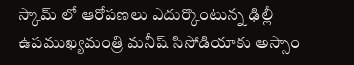స్కామ్ లో ఆరోపణలు ఎదుర్కొంటున్న ఢిల్లీ ఉపముఖ్యమంత్రి మనీష్ సిసోడియాకు అస్సాం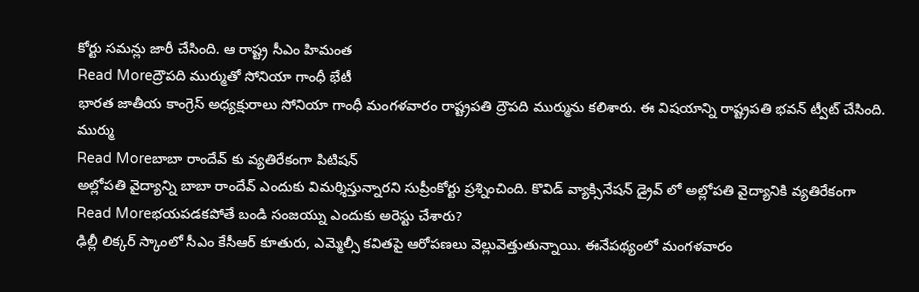కోర్టు సమన్లు జారీ చేసింది. ఆ రాష్ట్ర సీఎం హిమంత
Read Moreద్రౌపది ముర్ముతో సోనియా గాంధీ భేటీ
భారత జాతీయ కాంగ్రెస్ అధ్యక్షురాలు సోనియా గాంధీ మంగళవారం రాష్ట్రపతి ద్రౌపది ముర్మును కలిశారు. ఈ విషయాన్ని రాష్ట్రపతి భవన్ ట్వీట్ చేసింది. ముర్ము
Read Moreబాబా రాందేవ్ కు వ్యతిరేకంగా పిటిషన్
అల్లోపతి వైద్యాన్ని బాబా రాందేవ్ ఎందుకు విమర్శిస్తున్నారని సుప్రీంకోర్టు ప్రశ్నించింది. కొవిడ్ వ్యాక్సినేషన్ డ్రైవ్ లో అల్లోపతి వైద్యానికి వ్యతిరేకంగా
Read Moreభయపడకపోతే బండి సంజయ్ను ఎందుకు అరెస్టు చేశారు?
ఢిల్లీ లిక్కర్ స్కాంలో సీఎం కేసీఆర్ కూతురు, ఎమ్మెల్సీ కవితపై ఆరోపణలు వెల్లువెత్తుతున్నాయి. ఈనేపథ్యంలో మంగళవారం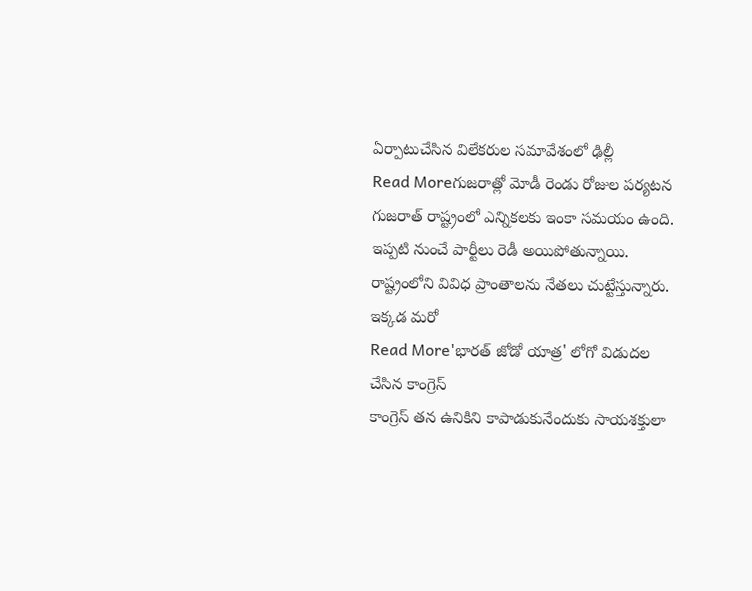ఏర్పాటుచేసిన విలేకరుల సమావేశంలో ఢిల్లీ
Read Moreగుజరాత్లో మోడీ రెండు రోజుల పర్యటన
గుజరాత్ రాష్ట్రంలో ఎన్నికలకు ఇంకా సమయం ఉంది. ఇప్పటి నుంచే పార్టీలు రెడీ అయిపోతున్నాయి. రాష్ట్రంలోని వివిధ ప్రాంతాలను నేతలు చుట్టేస్తున్నారు. ఇక్కడ మరో
Read More'భారత్ జోడో యాత్ర' లోగో విడుదల చేసిన కాంగ్రెస్
కాంగ్రెస్ తన ఉనికిని కాపాడుకునేందుకు సాయశక్తులా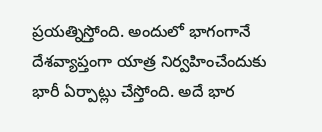ప్రయత్నిస్తోంది. అందులో భాగంగానే దేశవ్యాప్తంగా యాత్ర నిర్వహించేందుకు భారీ ఏర్పాట్లు చేస్తోంది. అదే భార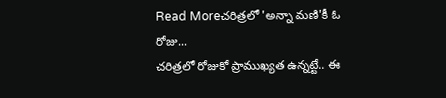Read Moreచరిత్రలో 'అన్నా మణి'కీ ఓ రోజు...
చరిత్రలో రోజుకో ప్రాముఖ్యత ఉన్నట్టే.. ఈ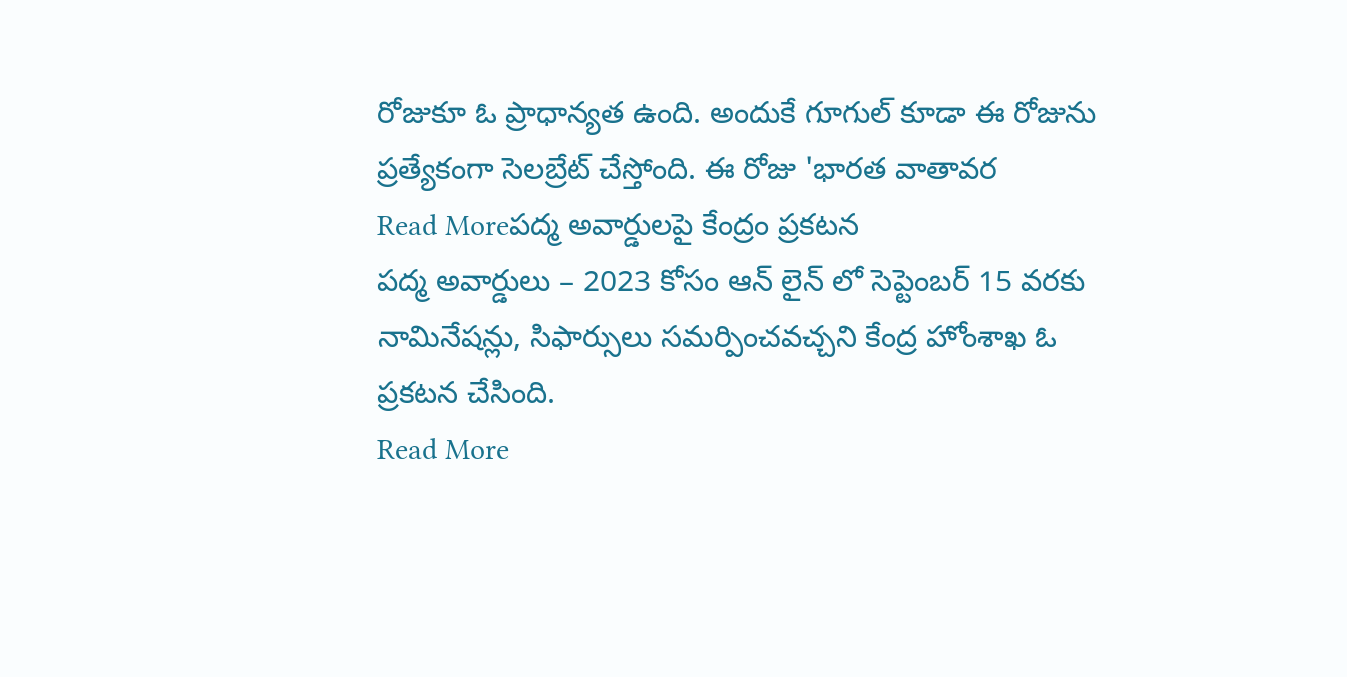రోజుకూ ఓ ప్రాధాన్యత ఉంది. అందుకే గూగుల్ కూడా ఈ రోజును ప్రత్యేకంగా సెలబ్రేట్ చేస్తోంది. ఈ రోజు 'భారత వాతావర
Read Moreపద్మ అవార్డులపై కేంద్రం ప్రకటన
పద్మ అవార్డులు – 2023 కోసం ఆన్ లైన్ లో సెప్టెంబర్ 15 వరకు నామినేషన్లు, సిఫార్సులు సమర్పించవచ్చని కేంద్ర హోంశాఖ ఓ ప్రకటన చేసింది.
Read More